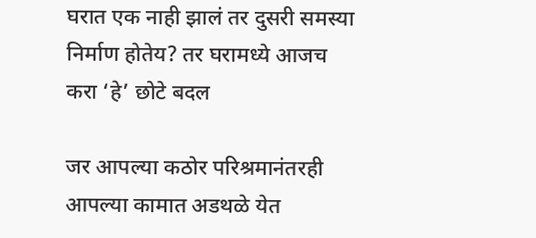घरात एक नाही झालं तर दुसरी समस्या निर्माण होतेय? तर घरामध्ये आजच करा ‘हे’ छोटे बदल

जर आपल्या कठोर परिश्रमानंतरही आपल्या कामात अडथळे येत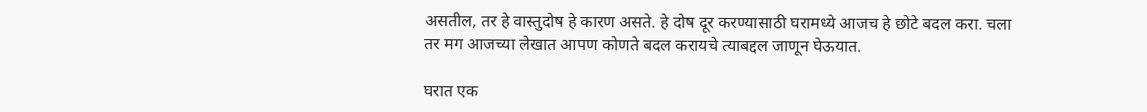असतील, तर हे वास्तुदोष हे कारण असते. हे दोष दूर करण्यासाठी घरामध्ये आजच हे छोटे बदल करा. चला तर मग आजच्या लेखात आपण कोणते बदल करायचे त्याबद्दल जाणून घेऊयात.

घरात एक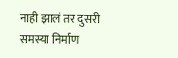नाही झालं तर दुसरी समस्या निर्माण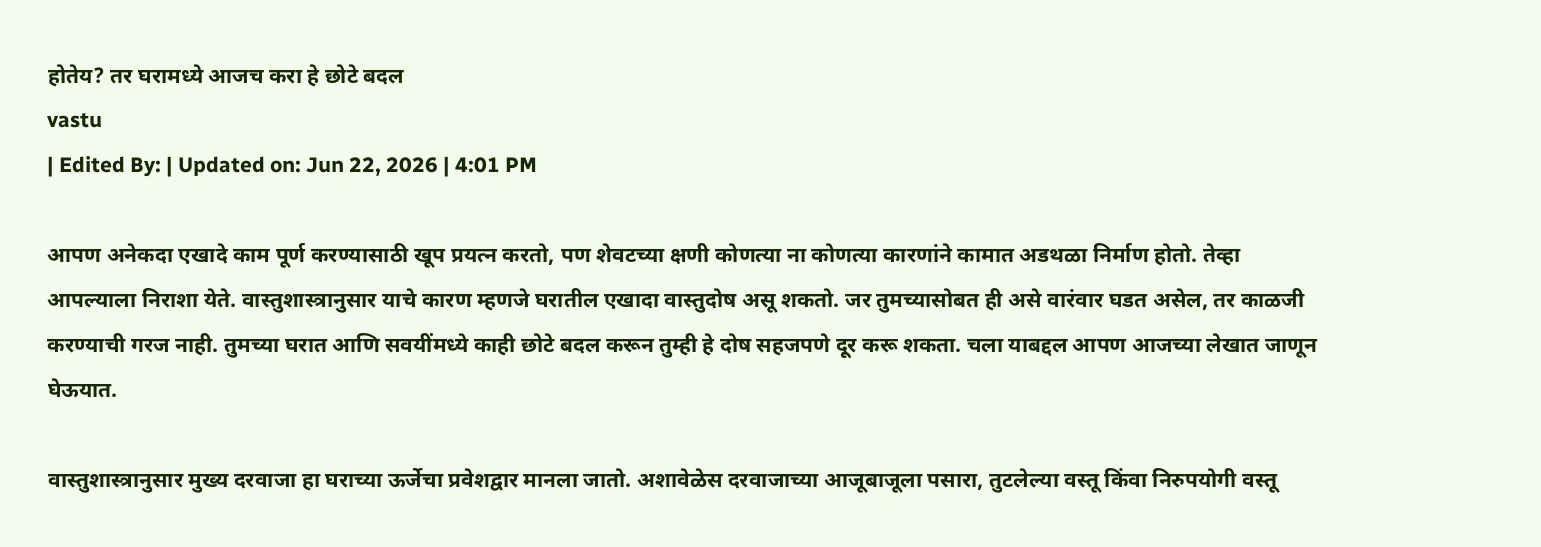होतेय? तर घरामध्ये आजच करा हे छोटे बदल
vastu
| Edited By: | Updated on: Jun 22, 2026 | 4:01 PM

आपण अनेकदा एखादे काम पूर्ण करण्यासाठी खूप प्रयत्न करतो, पण शेवटच्या क्षणी कोणत्या ना कोणत्या कारणांने कामात अडथळा निर्माण होतो. तेव्हा आपल्याला निराशा येते. वास्तुशास्त्रानुसार याचे कारण म्हणजे घरातील एखादा वास्तुदोष असू शकतो. जर तुमच्यासोबत ही असे वारंवार घडत असेल, तर काळजी करण्याची गरज नाही. तुमच्या घरात आणि सवयींमध्ये काही छोटे बदल करून तुम्ही हे दोष सहजपणे दूर करू शकता. चला याबद्दल आपण आजच्या लेखात जाणून घेऊयात.

वास्तुशास्त्रानुसार मुख्य दरवाजा हा घराच्या ऊर्जेचा प्रवेशद्वार मानला जातो. अशावेळेस दरवाजाच्या आजूबाजूला पसारा, तुटलेल्या वस्तू किंवा निरुपयोगी वस्तू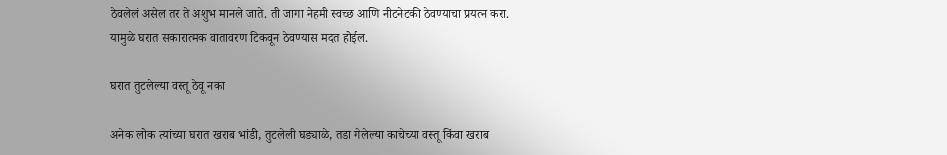ठेवलेलं असेल तर ते अशुभ मानले जाते. ती जागा नेहमी स्वच्छ आणि नीटनेटकी ठेवण्याचा प्रयत्न करा. यामुळे घरात सकारात्मक वातावरण टिकवून ठेवण्यास मदत होईल.

घरात तुटलेल्या वस्तू ठेवू नका

अनेक लोक त्यांच्या घरात खराब भांडी, तुटलेली घड्याळे, तडा गेलेल्या काचेच्या वस्तू किंवा खराब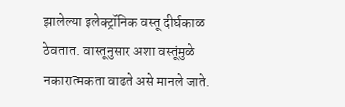झालेल्या इलेक्ट्रॉनिक वस्तू दीर्घकाळ ठेवतात. वास्तूनुसार अशा वस्तूंमुळे नकारात्मकता वाढते असे मानले जाते.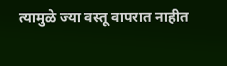त्यामुळे ज्या वस्तू वापरात नाहीत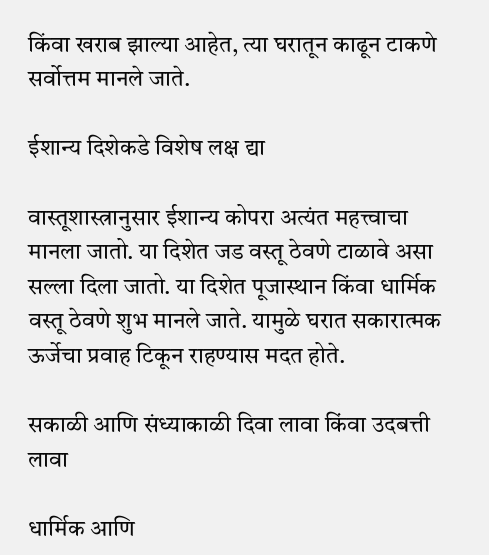किंवा खराब झाल्या आहेत, त्या घरातून काढून टाकणे सर्वोत्तम मानले जाते.

ईशान्य दिशेकडे विशेष लक्ष द्या

वास्तूशास्त्रानुसार ईशान्य कोपरा अत्यंत महत्त्वाचा मानला जातो. या दिशेत जड वस्तू ठेवणे टाळावे असा सल्ला दिला जातो. या दिशेत पूजास्थान किंवा धार्मिक वस्तू ठेवणे शुभ मानले जाते. यामुळे घरात सकारात्मक ऊर्जेचा प्रवाह टिकून राहण्यास मदत होते.

सकाळी आणि संध्याकाळी दिवा लावा किंवा उदबत्ती लावा

धार्मिक आणि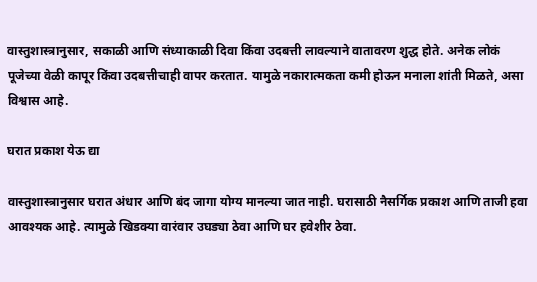वास्तुशास्त्रानुसार, सकाळी आणि संध्याकाळी दिवा किंवा उदबत्ती लावल्याने वातावरण शुद्ध होते. अनेक लोकं पूजेच्या वेळी कापूर किंवा उदबत्तीचाही वापर करतात. यामुळे नकारात्मकता कमी होऊन मनाला शांती मिळते, असा विश्वास आहे.

घरात प्रकाश येऊ द्या

वास्तुशास्त्रानुसार घरात अंधार आणि बंद जागा योग्य मानल्या जात नाही. घरासाठी नैसर्गिक प्रकाश आणि ताजी हवा आवश्यक आहे. त्यामुळे खिडक्या वारंवार उघड्या ठेवा आणि घर हवेशीर ठेवा.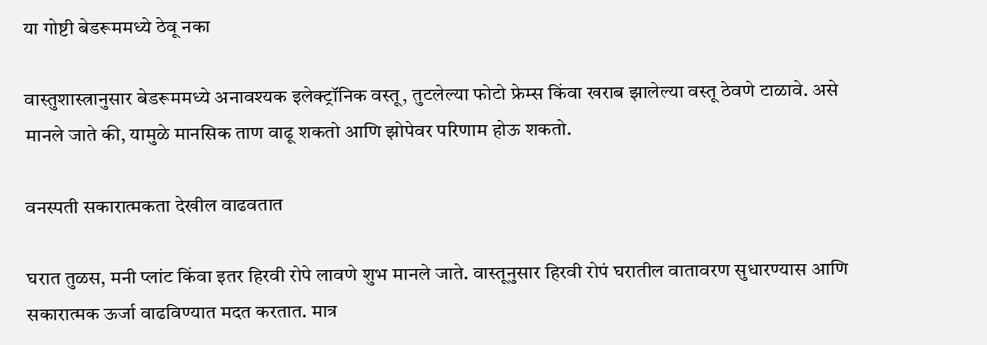या गोष्टी बेडरूममध्ये ठेवू नका

वास्तुशास्त्रानुसार बेडरूममध्ये अनावश्यक इलेक्ट्रॉनिक वस्तू, तुटलेल्या फोटो फ्रेम्स किंवा खराब झालेल्या वस्तू ठेवणे टाळावे. असे मानले जाते की, यामुळे मानसिक ताण वाढू शकतो आणि झोपेवर परिणाम होऊ शकतो.

वनस्पती सकारात्मकता देखील वाढवतात

घरात तुळस, मनी प्लांट किंवा इतर हिरवी रोपे लावणे शुभ मानले जाते. वास्तूनुसार हिरवी रोपं घरातील वातावरण सुधारण्यास आणि सकारात्मक ऊर्जा वाढविण्यात मदत करतात. मात्र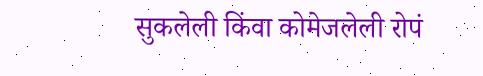सुकलेली किंवा कोमेजलेली रोपं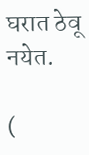घरात ठेवू नयेत.

(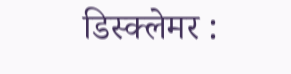डिस्क्लेमर :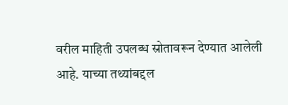वरील माहिती उपलब्ध स्रोतावरून देण्यात आलेली आहे. याच्या तथ्यांबद्दल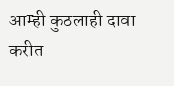आम्ही कुठलाही दावा करीत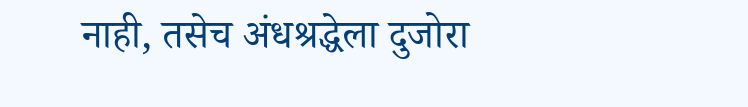नाही, तसेच अंधश्रद्धेला दुजोरा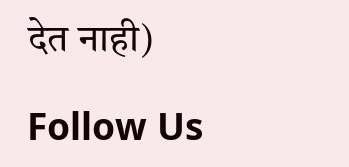देत नाही)

Follow Us